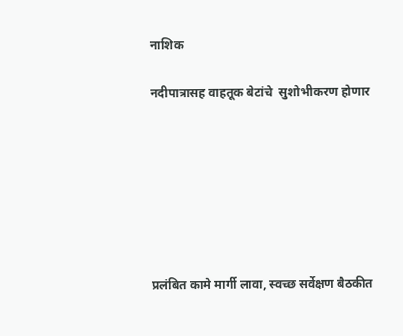नाशिक

नदीपात्रासह वाहतूक बेटांचे  सुशोभीकरण होणार







प्रलंबित कामे मार्गी लावा, स्वच्छ सर्वेक्षण बैठकीत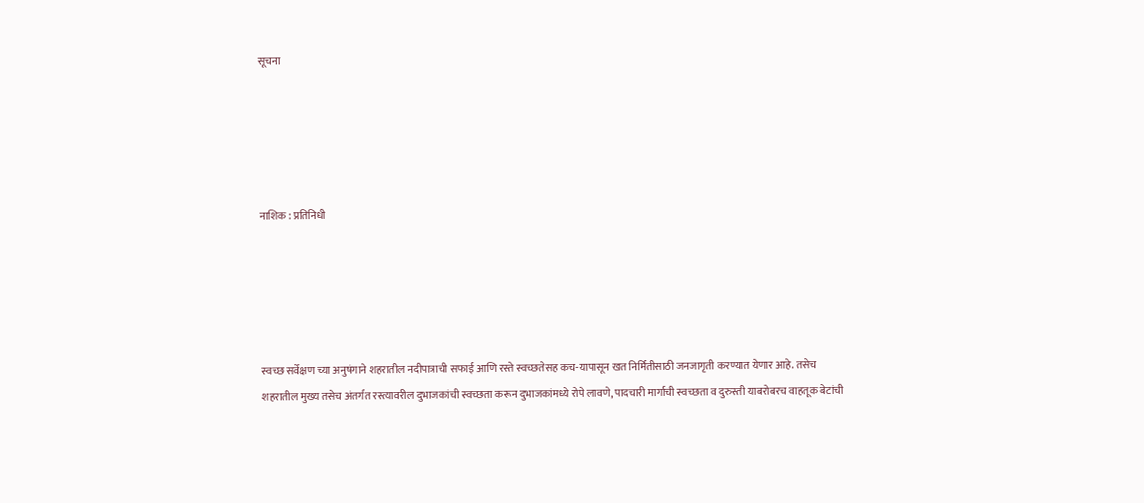सूचना





नाशिक : प्रतिनिधी





स्वच्छ सर्वेक्षण च्या अनुषंगाने शहरातील नदीपात्राची सफाई आणि रस्ते स्वच्छतेसह कच-यापासून खत निर्मितीसाठी जनजागृती करण्यात येणार आहे. तसेच शहरातील मुख्य तसेच अंतर्गत रस्त्यावरील दुभाजकांची स्वच्छता करून दुभाजकांमध्ये रोपे लावणे, पादचारी मार्गाची स्वच्छता व दुरुस्ती याबरोबरच वाहतूक बेटांची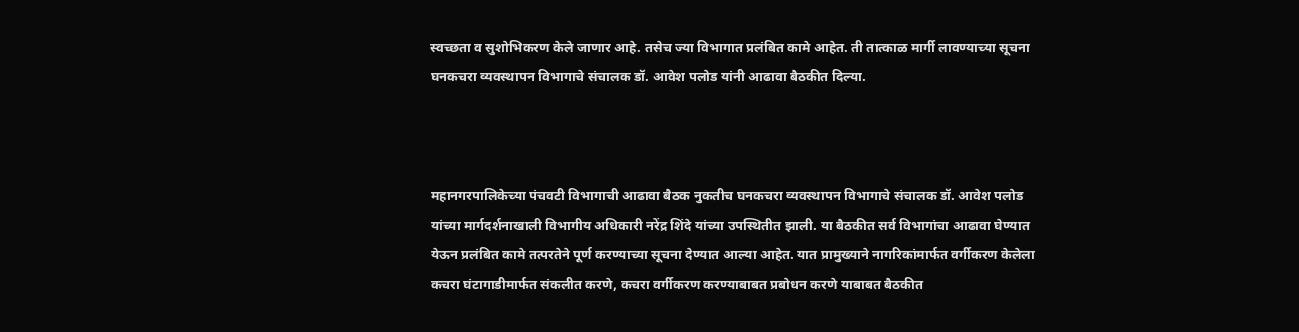स्वच्छता व सुशोभिकरण केले जाणार आहे. तसेच ज्या विभागात प्रलंबित कामे आहेत. ती तात्काळ मार्गी लावण्याच्या सूचना घनकचरा व्यवस्थापन विभागाचे संचालक डॉ. आवेश पलोड यांनी आढावा बैठकीत दिल्या.



महानगरपालिकेच्या पंचवटी विभागाची आढावा बैठक नुकतीच घनकचरा व्यवस्थापन विभागाचे संचालक डॉ. आवेश पलोड यांच्या मार्गदर्शनाखाली विभागीय अधिकारी नरेंद्र शिंदे यांच्या उपस्थितीत झाली. या बैठकीत सर्व विभागांचा आढावा घेण्यात येऊन प्रलंबित कामे तत्परतेने पूर्ण करण्याच्या सूचना देण्यात आल्या आहेत. यात प्रामुख्याने नागरिकांमार्फत वर्गीकरण केलेला कचरा घंटागाडीमार्फत संकलीत करणे, कचरा वर्गीकरण करण्याबाबत प्रबोधन करणे याबाबत बैठकीत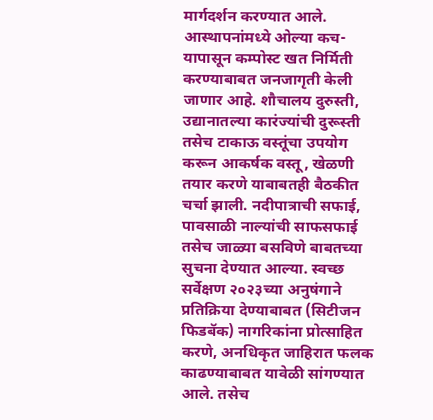मार्गदर्शन करण्यात आले. आस्थापनांमध्ये ओल्या कच-यापासून कम्पोस्ट खत निर्मिती करण्याबाबत जनजागृती केली जाणार आहे. शौचालय दुरुस्ती, उद्यानातल्या कारंज्यांची दुरूस्ती तसेच टाकाऊ वस्तूंचा उपयोग करून आकर्षक वस्तू, खेळणी तयार करणे याबाबतही बैठकीत चर्चा झाली. नदीपात्राची सफाई, पावसाळी नाल्यांची साफसफाई तसेच जाळ्या बसविणे बाबतच्या सुचना देण्यात आल्या. स्वच्छ सर्वेक्षण २०२३च्या अनुषंगाने प्रतिक्रिया देण्याबाबत (सिटीजन फिडबॅक) नागरिकांना प्रोत्साहित करणे, अनधिकृत जाहिरात फलक काढण्याबाबत यावेळी सांगण्यात आले. तसेच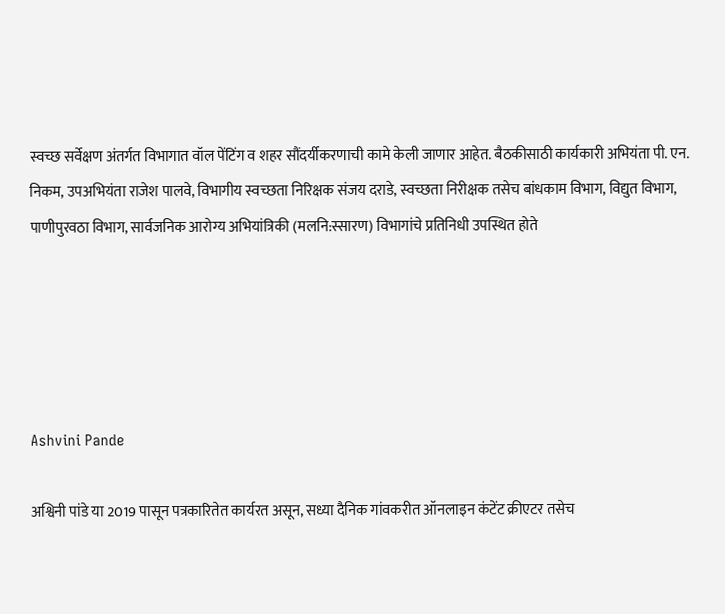स्वच्छ सर्वेक्षण अंतर्गत विभागात वॉल पेंटिंग व शहर सौंदर्यीकरणाची कामे केली जाणार आहेत. बैठकीसाठी कार्यकारी अभियंता पी. एन. निकम, उपअभियंता राजेश पालवे, विभागीय स्वच्छता निरिक्षक संजय दराडे, स्वच्छता निरीक्षक तसेच बांधकाम विभाग, विद्युत विभाग, पाणीपुरवठा विभाग, सार्वजनिक आरोग्य अभियांत्रिकी (मलनि:स्सारण) विभागांचे प्रतिनिधी उपस्थित होते





Ashvini Pande

अश्विनी पांडे या 2019 पासून पत्रकारितेत कार्यरत असून, सध्या दैनिक गांवकरीत ऑनलाइन कंटेंट क्रीएटर तसेच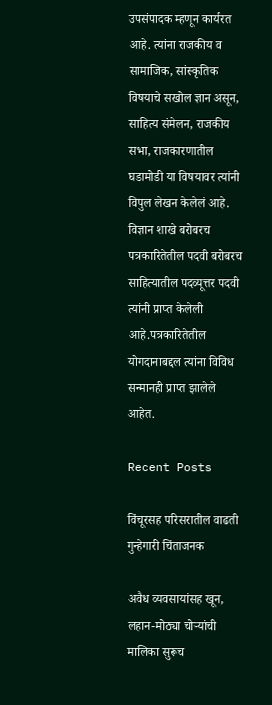उपसंपादक म्हणून कार्यरत आहे. त्यांना राजकीय व सामाजिक, सांस्कृतिक विषयाचे सखोल ज्ञान असून, साहित्य संमेलन, राजकीय सभा, राजकारणातील घडामोडी या विषयावर त्यांनी विपुल लेखन केलेलं आहे. विज्ञान शाखे बरोबरच पत्रकारितेतील पदवी बरोबरच साहित्यातील पदव्यूत्तर पदवी त्यांनी प्राप्त केलेली आहे.पत्रकारितेतील योगदानाबद्दल त्यांना विविध सन्मानही प्राप्त झालेले आहेत.

Recent Posts

विंचूरसह परिसरातील वाढती गुन्हेगारी चिंताजनक

अवैध व्यवसायांसह खून, लहान-मोठ्या चोर्‍यांची मालिका सुरूच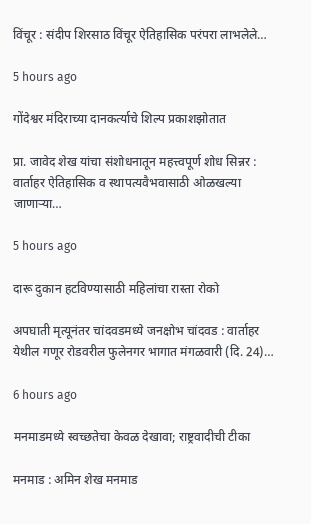विंचूर : संदीप शिरसाठ विंचूर ऐतिहासिक परंपरा लाभलेले…

5 hours ago

गोंदेश्वर मंदिराच्या दानकर्त्याचे शिल्प प्रकाशझोतात

प्रा. जावेद शेख यांचा संशोधनातून महत्त्वपूर्ण शोध सिन्नर : वार्ताहर ऐतिहासिक व स्थापत्यवैभवासाठी ओळखल्या जाणार्‍या…

5 hours ago

दारू दुकान हटविण्यासाठी महिलांचा रास्ता रोको

अपघाती मृत्यूनंतर चांदवडमध्ये जनक्षोभ चांदवड : वार्ताहर येथील गणूर रोडवरील फुलेनगर भागात मंगळवारी (दि. 24)…

6 hours ago

मनमाडमध्ये स्वच्छतेचा केवळ देखावा; राष्ट्रवादीची टीका

मनमाड : अमिन शेख मनमाड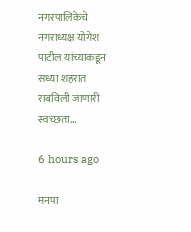नगरपालिकेचे नगराध्यक्ष योगेश पाटील यांच्याकडून सध्या शहरात राबविली जाणारी स्वच्छता…

6 hours ago

मनपा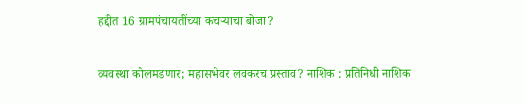हद्दीत 16 ग्रामपंचायतींच्या कचर्‍याचा बोजा?

व्यवस्था कोलमडणार; महासभेवर लवकरच प्रस्ताव? नाशिक : प्रतिनिधी नाशिक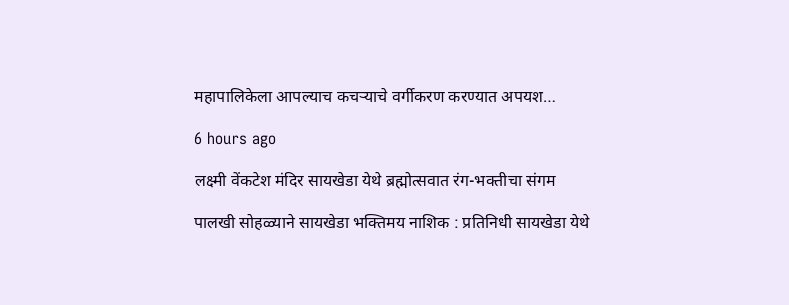महापालिकेला आपल्याच कचर्‍याचे वर्गीकरण करण्यात अपयश…

6 hours ago

लक्ष्मी वेंकटेश मंदिर सायखेडा येथे ब्रह्मोत्सवात रंग-भक्तीचा संगम

पालखी सोहळ्याने सायखेडा भक्तिमय नाशिक : प्रतिनिधी सायखेडा येथे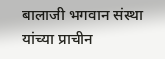बालाजी भगवान संस्था यांच्या प्राचीन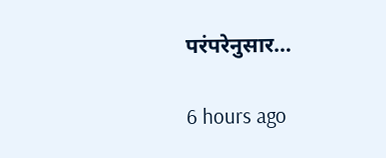परंपरेनुसार…

6 hours ago